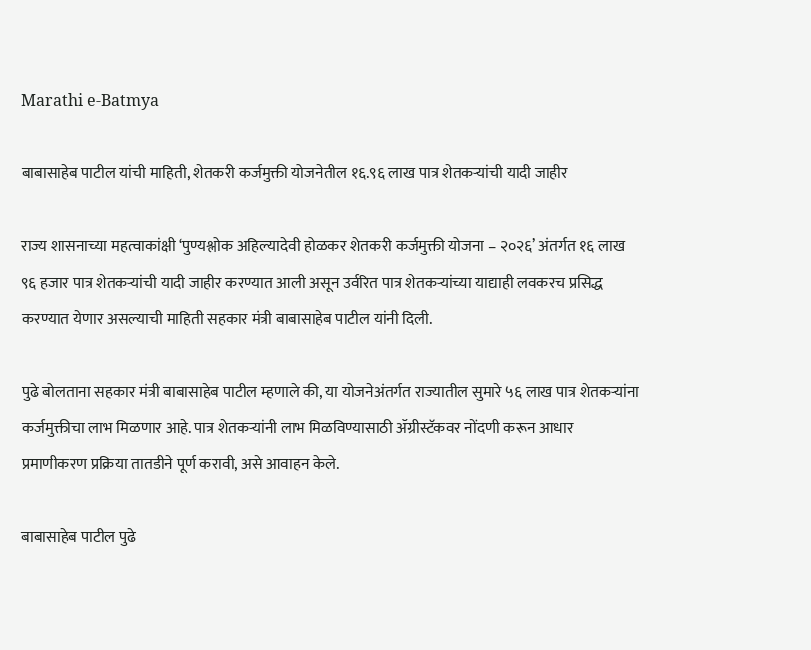Marathi e-Batmya

बाबासाहेब पाटील यांची माहिती, शेतकरी कर्जमुक्ती योजनेतील १६.९६ लाख पात्र शेतकऱ्यांची यादी जाहीर

राज्य शासनाच्या महत्वाकांक्षी ‘पुण्यश्लोक अहिल्यादेवी होळकर शेतकरी कर्जमुक्ती योजना – २०२६’ अंतर्गत १६ लाख ९६ हजार पात्र शेतकऱ्यांची यादी जाहीर करण्यात आली असून उर्वरित पात्र शेतकऱ्यांच्या याद्याही लवकरच प्रसिद्ध करण्यात येणार असल्याची माहिती सहकार मंत्री बाबासाहेब पाटील यांनी दिली.

पुढे बोलताना सहकार मंत्री बाबासाहेब पाटील म्हणाले की, या योजनेअंतर्गत राज्यातील सुमारे ५६ लाख पात्र शेतकऱ्यांना कर्जमुक्तीचा लाभ मिळणार आहे. पात्र शेतकऱ्यांनी लाभ मिळविण्यासाठी ॲग्रीस्टॅकवर नोंदणी करून आधार प्रमाणीकरण प्रक्रिया तातडीने पूर्ण करावी, असे आवाहन केले.

बाबासाहेब पाटील पुढे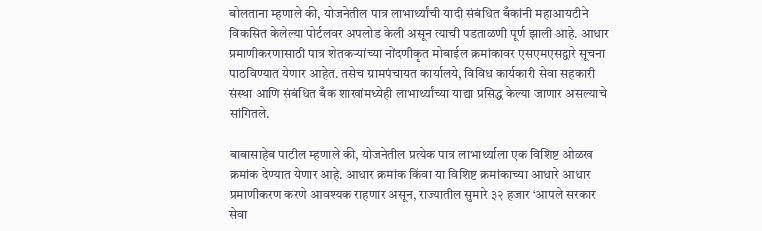बोलताना म्हणाले की, योजनेतील पात्र लाभार्थ्यांची यादी संबंधित बँकांनी महाआयटीने विकसित केलेल्या पोर्टलवर अपलोड केली असून त्याची पडताळणी पूर्ण झाली आहे. आधार प्रमाणीकरणासाठी पात्र शेतकऱ्यांच्या नोंदणीकृत मोबाईल क्रमांकावर एसएमएसद्वारे सूचना पाठविण्यात येणार आहेत. तसेच ग्रामपंचायत कार्यालये, विविध कार्यकारी सेवा सहकारी संस्था आणि संबंधित बँक शाखांमध्येही लाभार्थ्यांच्या याद्या प्रसिद्ध केल्या जाणार असल्याचे सांगितले.

बाबासाहेब पाटील म्हणाले की, योजनेतील प्रत्येक पात्र लाभार्थ्याला एक विशिष्ट ओळख क्रमांक देण्यात येणार आहे. आधार क्रमांक किंवा या विशिष्ट क्रमांकाच्या आधारे आधार प्रमाणीकरण करणे आवश्यक राहणार असून, राज्यातील सुमारे ३२ हजार ‘आपले सरकार सेवा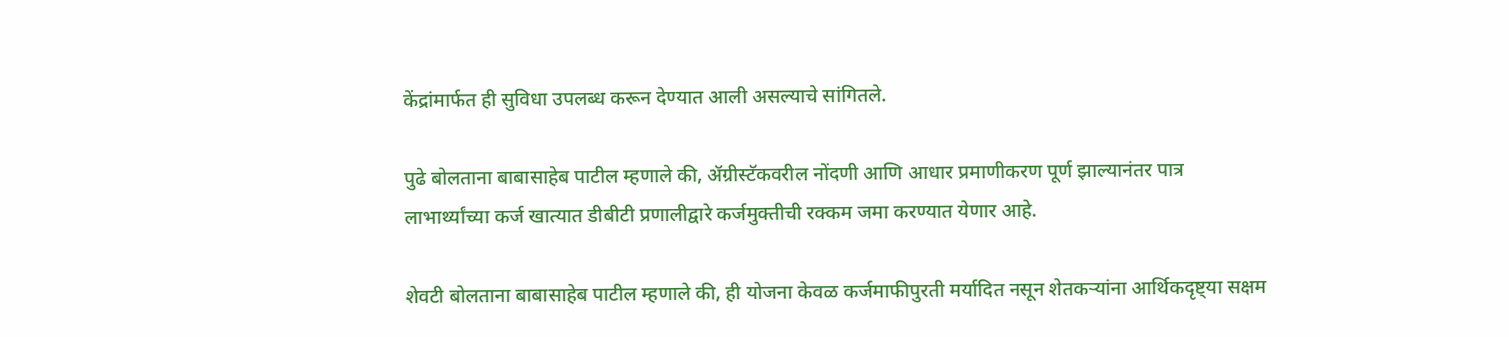केंद्रांमार्फत ही सुविधा उपलब्ध करून देण्यात आली असल्याचे सांगितले.

पुढे बोलताना बाबासाहेब पाटील म्हणाले की, ॲग्रीस्टॅकवरील नोंदणी आणि आधार प्रमाणीकरण पूर्ण झाल्यानंतर पात्र लाभार्थ्यांच्या कर्ज खात्यात डीबीटी प्रणालीद्वारे कर्जमुक्तीची रक्कम जमा करण्यात येणार आहे.

शेवटी बोलताना बाबासाहेब पाटील म्हणाले की, ही योजना केवळ कर्जमाफीपुरती मर्यादित नसून शेतकऱ्यांना आर्थिकदृष्ट्या सक्षम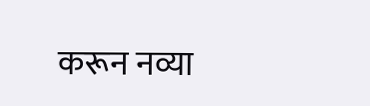करून नव्या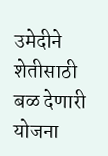उमेदीने शेतीसाठी बळ देणारी योजना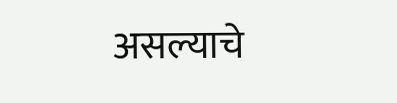असल्याचे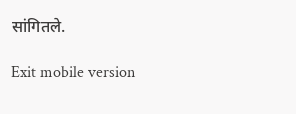सांगितले.

Exit mobile version